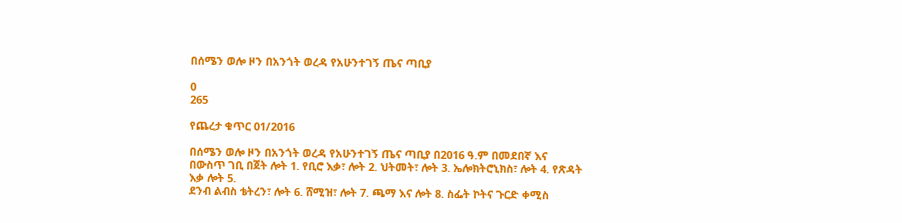በሰሜን ወሎ ዞን በአንጎት ወረዳ የአሁንተገኝ ጤና ጣቢያ

0
265

የጨረታ ቁጥር 01/2016

በሰሜን ወሎ ዞን በአንጎት ወረዳ የአሁንተገኝ ጤና ጣቢያ በ2016 ዓ.ም በመደበኛ እና በውስጥ ገቢ በጀት ሎት 1. የቢሮ እቃ፣ ሎት 2. ህትመት፣ ሎት 3. ኤሎክትሮኒክስ፣ ሎት 4. የጽዳት እቃ ሎት 5.
ደንብ ልብስ ቴትረን፣ ሎት 6. ሸሚዝ፣ ሎት 7. ጫማ እና ሎት 8. ስፌት ኮትና ጉርድ ቀሚስ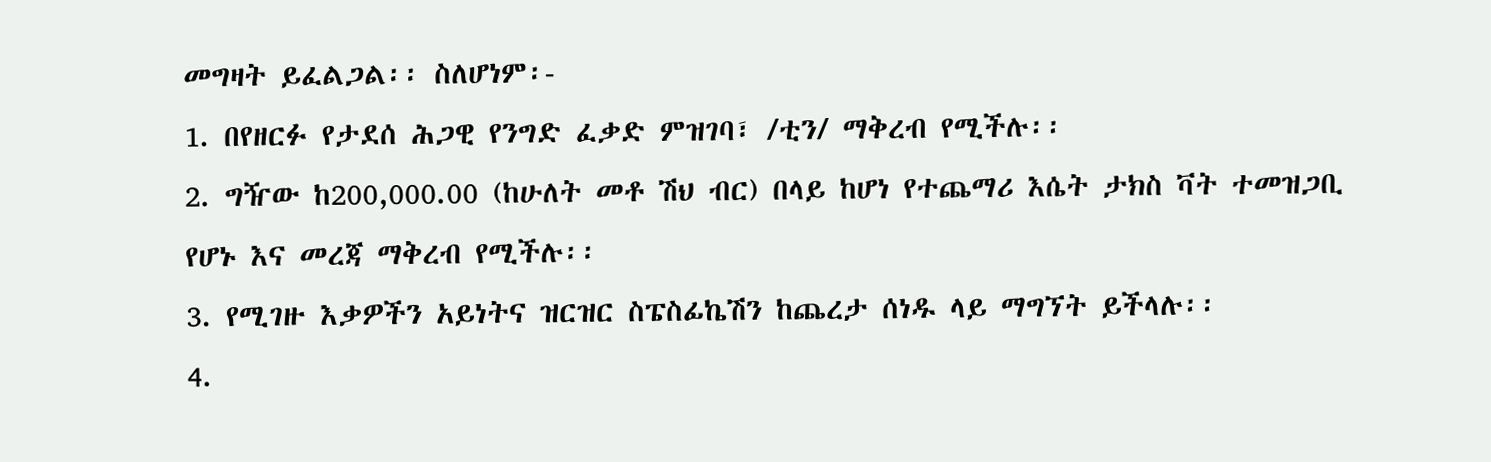መግዛት ይፈልጋል፡፡ ስለሆነም፡-
1. በየዘርፉ የታደሰ ሕጋዊ የንግድ ፈቃድ ምዝገባ፣ /ቲን/ ማቅረብ የሚችሉ፡፡
2. ግዥው ከ200,000.00 (ከሁለት መቶ ሽህ ብር) በላይ ከሆነ የተጨማሪ እሴት ታክስ ቫት ተመዝጋቢ የሆኑ እና መረጃ ማቅረብ የሚችሉ፡፡
3. የሚገዙ እቃዎችን አይነትና ዝርዝር ስፔስፊኬሽን ከጨረታ ሰነዱ ላይ ማግኘት ይችላሉ፡፡
4.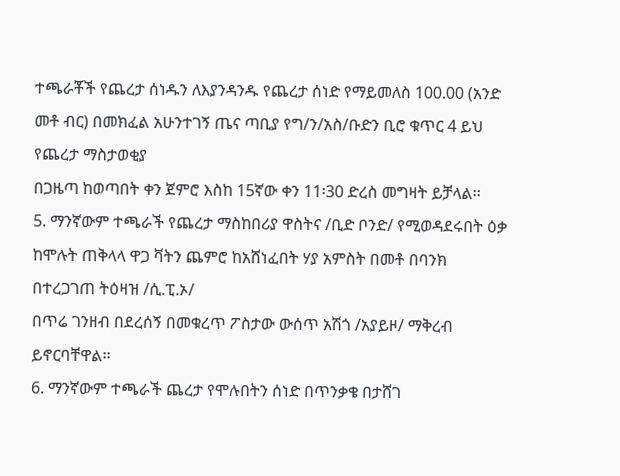ተጫራቾች የጨረታ ሰነዱን ለእያንዳንዱ የጨረታ ሰነድ የማይመለስ 100.00 (አንድ መቶ ብር) በመክፈል አሁንተገኝ ጤና ጣቢያ የግ/ን/አስ/ቡድን ቢሮ ቁጥር 4 ይህ የጨረታ ማስታወቂያ
በጋዜጣ ከወጣበት ቀን ጀምሮ እስከ 15ኛው ቀን 11፡30 ድረስ መግዛት ይቻላል፡፡
5. ማንኛውም ተጫራች የጨረታ ማስከበሪያ ዋስትና /ቢድ ቦንድ/ የሚወዳደሩበት ዕቃ ከሞሉት ጠቅላላ ዋጋ ቫትን ጨምሮ ከአሸነፈበት ሃያ አምስት በመቶ በባንክ በተረጋገጠ ትዕዛዝ /ሲ.ፒ.ኦ/
በጥሬ ገንዘብ በደረሰኝ በመቁረጥ ፖስታው ውሰጥ አሽጎ /አያይዞ/ ማቅረብ ይኖርባቸዋል፡፡
6. ማንኛውም ተጫራች ጨረታ የሞሉበትን ሰነድ በጥንቃቄ በታሸገ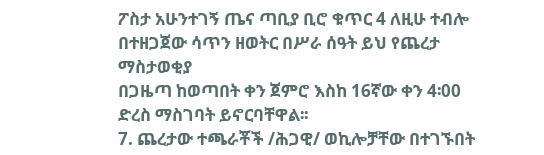ፖስታ አሁንተገኝ ጤና ጣቢያ ቢሮ ቁጥር 4 ለዚሁ ተብሎ በተዘጋጀው ሳጥን ዘወትር በሥራ ሰዓት ይህ የጨረታ ማስታወቂያ
በጋዜጣ ከወጣበት ቀን ጀምሮ እስከ 16ኛው ቀን 4፡00 ድረስ ማስገባት ይኖርባቸዋል፡፡
7. ጨረታው ተጫራቾች /ሕጋዊ/ ወኪሎቻቸው በተገኙበት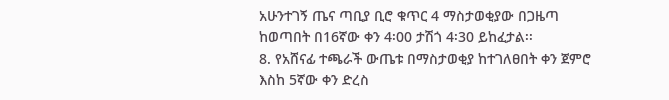አሁንተገኝ ጤና ጣቢያ ቢሮ ቁጥር 4 ማስታወቂያው በጋዜጣ ከወጣበት በ16ኛው ቀን 4፡00 ታሽጎ 4፡30 ይከፈታል፡፡
8. የአሸናፊ ተጫራች ውጤቱ በማስታወቂያ ከተገለፀበት ቀን ጀምሮ እስከ 5ኛው ቀን ድረስ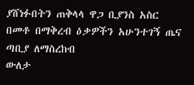ያሸነፉበትን ጠቅላላ ዋጋ ቢያንስ አስር በመቶ በማቅረብ ዕቃዎችን አሁንተገኝ ጤና ጣቢያ ለማስረከብ
ውለታ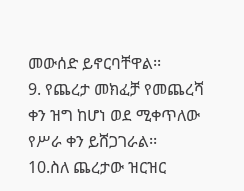መውሰድ ይኖርባቸዋል፡፡
9. የጨረታ መክፈቻ የመጨረሻ ቀን ዝግ ከሆነ ወደ ሚቀጥለው የሥራ ቀን ይሸጋገራል፡፡
10.ስለ ጨረታው ዝርዝር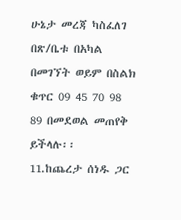ሁኔታ መረጃ ካስፈለገ በጽ/ቤቱ በአካል በመገኘት ወይም በስልክ ቁጥር 09 45 70 98 89 በመደወል መጠየቅ ይችላሉ፡፡
11.ከጨረታ ሰነዱ ጋር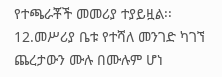የተጫራቾች መመሪያ ተያይዟል፡፡
12.መሥሪያ ቤቱ የተሻለ መንገድ ካገኘ ጨረታውን ሙሉ በሙሉም ሆነ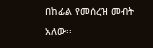በከፊል የመሰረዝ መብት አለው፡፡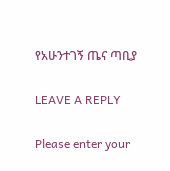የአሁንተገኝ ጤና ጣቢያ

LEAVE A REPLY

Please enter your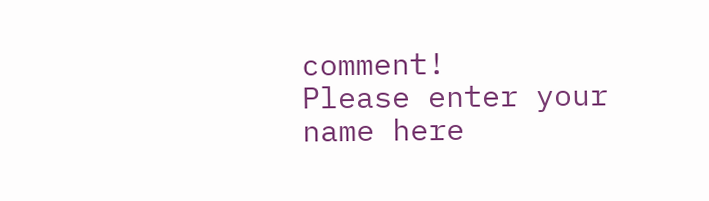comment!
Please enter your name here